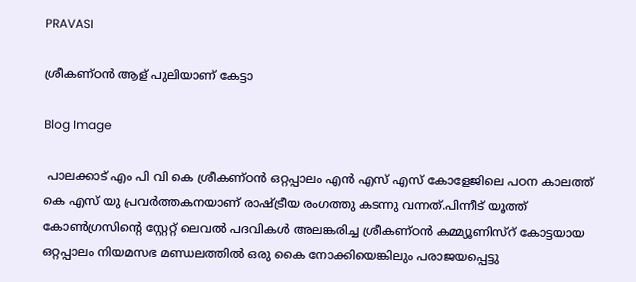PRAVASI

ശ്രീകണ്ഠൻ ആള് പുലിയാണ് കേട്ടാ

Blog Image

 പാലക്കാട്‌ എം പി വി കെ ശ്രീകണ്ഠൻ ഒറ്റപ്പാലം എൻ എസ് എസ് കോളേജിലെ പഠന കാലത്ത് കെ എസ് യു പ്രവർത്തകനയാണ് രാഷ്ട്രീയ രംഗത്തു കടന്നു വന്നത്.പിന്നീട് യൂത്ത് കോൺഗ്രസിന്റെ സ്റ്റേറ്റ് ലെവൽ പദവികൾ അലങ്കരിച്ച ശ്രീകണ്ഠൻ കമ്മ്യൂണിസ്റ് കോട്ടയായ ഒറ്റപ്പാലം നിയമസഭ മണ്ഡലത്തിൽ ഒരു കൈ നോക്കിയെങ്കിലും പരാജയപ്പെട്ടു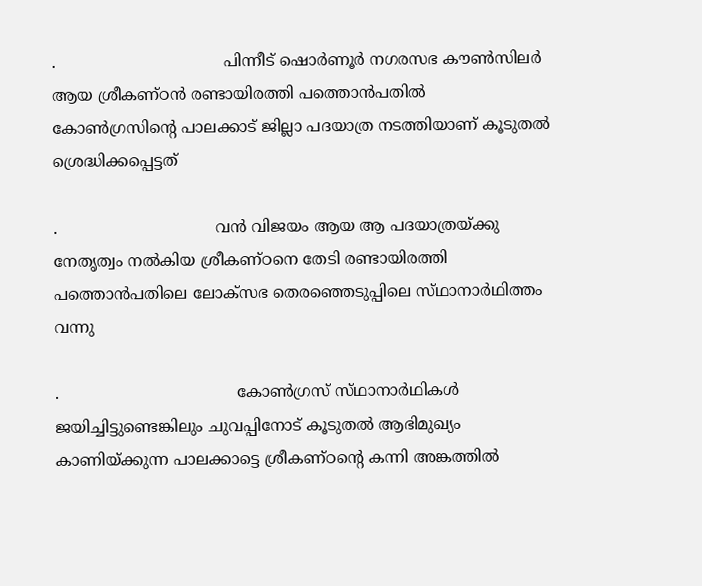.                                  പിന്നീട് ഷൊർണൂർ നഗരസഭ കൗൺസിലർ ആയ ശ്രീകണ്ഠൻ രണ്ടായിരത്തി പത്തൊൻപതിൽ കോൺഗ്രസിന്റെ പാലക്കാട് ജില്ലാ പദയാത്ര നടത്തിയാണ് കൂടുതൽ ശ്രെദ്ധിക്കപ്പെട്ടത്

.                                വൻ വിജയം ആയ ആ പദയാത്രയ്ക്കു നേതൃത്വം നൽകിയ ശ്രീകണ്ഠനെ തേടി രണ്ടായിരത്തി പത്തൊൻപതിലെ ലോക്സഭ തെരഞ്ഞെടുപ്പിലെ സ്‌ഥാനാർഥിത്തം വന്നു

.                                    കോൺഗ്രസ്‌ സ്‌ഥാനാർഥികൾ ജയിച്ചിട്ടുണ്ടെങ്കിലും ചുവപ്പിനോട് കൂടുതൽ ആഭിമുഖ്യം കാണിയ്ക്കുന്ന പാലക്കാട്ടെ ശ്രീകണ്ഠന്റെ കന്നി അങ്കത്തിൽ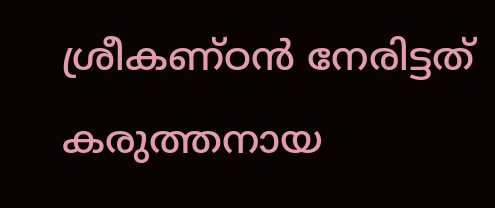ശ്രീകണ്ഠൻ നേരിട്ടത് കരുത്തനായ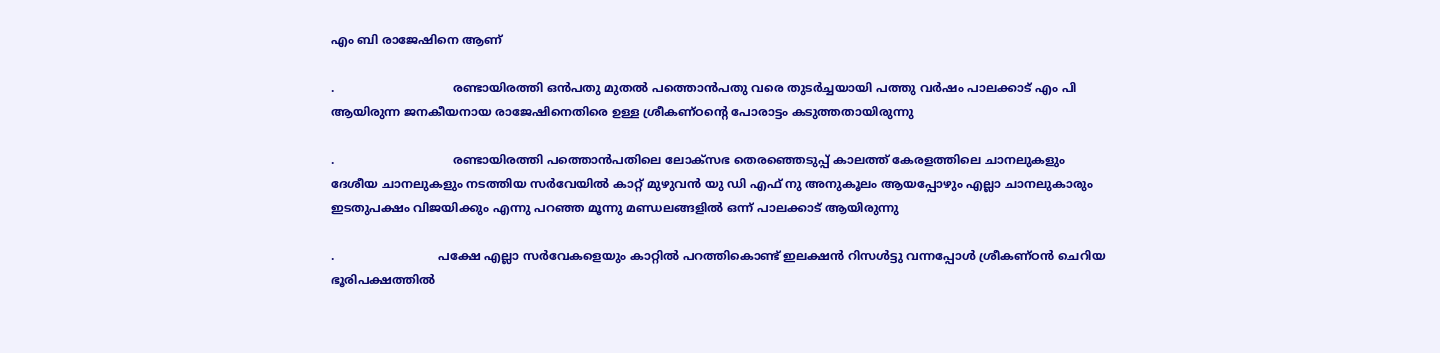എം ബി രാജേഷിനെ ആണ്‌

.                                രണ്ടായിരത്തി ഒൻപതു മുതൽ പത്തൊൻപതു വരെ തുടർച്ചയായി പത്തു വർഷം പാലക്കാട് എം പി ആയിരുന്ന ജനകീയനായ രാജേഷിനെതിരെ ഉള്ള ശ്രീകണ്ഠന്റെ പോരാട്ടം കടുത്തതായിരുന്നു

.                                രണ്ടായിരത്തി പത്തൊൻപതിലെ ലോക്സഭ തെരഞ്ഞെടുപ്പ് കാലത്ത് കേരളത്തിലെ ചാനലുകളും ദേശീയ ചാനലുകളും നടത്തിയ സർവേയിൽ കാറ്റ് മുഴുവൻ യു ഡി എഫ് നു അനുകൂലം ആയപ്പോഴും എല്ലാ ചാനലുകാരും ഇടതുപക്ഷം വിജയിക്കും എന്നു പറഞ്ഞ മൂന്നു മണ്ഡലങ്ങളിൽ ഒന്ന് പാലക്കാട്‌ ആയിരുന്നു

.                            പക്ഷേ എല്ലാ സർവേകളെയും കാറ്റിൽ പറത്തികൊണ്ട് ഇലക്ഷൻ റിസൾട്ടു വന്നപ്പോൾ ശ്രീകണ്ഠൻ ചെറിയ ഭൂരിപക്ഷത്തിൽ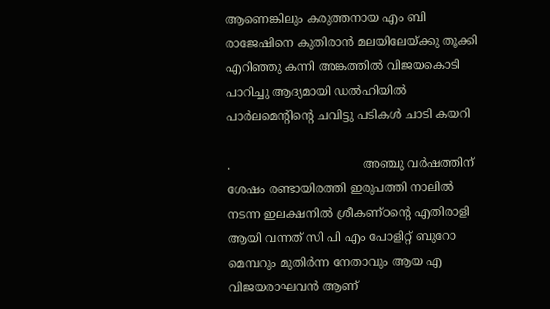ആണെങ്കിലും കരുത്തനായ എം ബി രാജേഷിനെ കുതിരാൻ മലയിലേയ്ക്കു തൂക്കി എറിഞ്ഞു കന്നി അങ്കത്തിൽ വിജയകൊടി പാറിച്ചു ആദ്യമായി ഡൽഹിയിൽ പാർലമെന്റിന്റെ ചവിട്ടു പടികൾ ചാടി കയറി

.                                    അഞ്ചു വർഷത്തിന് ശേഷം രണ്ടായിരത്തി ഇരുപത്തി നാലിൽ നടന്ന ഇലക്ഷനിൽ ശ്രീകണ്ഠന്റെ എതിരാളി ആയി വന്നത് സി പി എം പോളിറ്റ് ബുറോ മെമ്പറും മുതിർന്ന നേതാവും ആയ എ വിജയരാഘവൻ ആണ്‌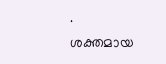.                             ശക്തമായ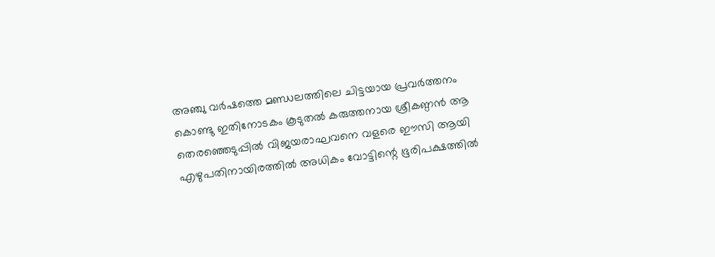അഞ്ചു വർഷത്തെ മണ്ഡലത്തിലെ ചിട്ടയായ പ്രവർത്തനം കൊണ്ടു ഇതിനോടകം കൂടുതൽ കരുത്തനായ ശ്രീകണ്ഠൻ ആ തെരഞ്ഞെടുപ്പിൽ വിജയരാഘവനെ വളരെ ഈസി ആയി എഴുപതിനായിരത്തിൽ അധികം വോട്ടിന്റെ ഭൂരിപക്ഷത്തിൽ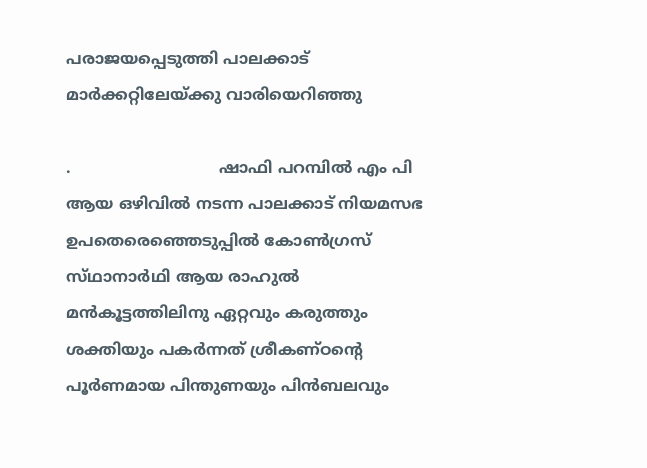പരാജയപ്പെടുത്തി പാലക്കാട്‌ മാർക്കറ്റിലേയ്ക്കു വാരിയെറിഞ്ഞു

.                              ഷാഫി പറമ്പിൽ എം പി ആയ ഒഴിവിൽ നടന്ന പാലക്കാട്‌ നിയമസഭ ഉപതെരെഞ്ഞെടുപ്പിൽ കോൺഗ്രസ്‌ സ്‌ഥാനാർഥി ആയ രാഹുൽ മൻകൂട്ടത്തിലിനു ഏറ്റവും കരുത്തും ശക്തിയും പകർന്നത് ശ്രീകണ്ഠന്റെ പൂർണമായ പിന്തുണയും പിൻബലവും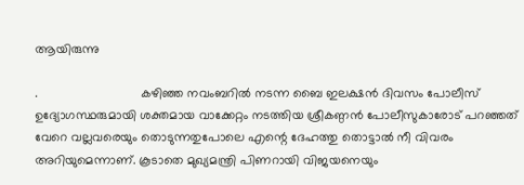ആയിരുന്നു

.                             കഴിഞ്ഞ നവംബറിൽ നടന്ന ബൈ ഇലക്ഷൻ ദിവസം പോലീസ് ഉദ്യോഗസ്ഥരുമായി ശക്തമായ വാക്കേറ്റം നടത്തിയ ശ്രീകണ്ഠൻ പോലീസുകാരോട് പറഞ്ഞത് വേറെ വല്ലവരെയും തൊടുന്നതുപോലെ എന്റെ ദേഹത്തു തൊട്ടാൽ നീ വിവരം അറിയുമെന്നാണ്. കൂടാതെ മുഖ്യമന്ത്രി പിണറായി വിജയനെയും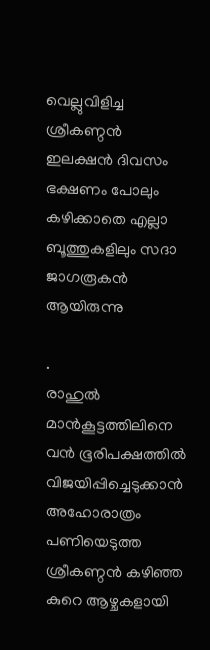വെല്ലുവിളിച്ച ശ്രീകണ്ഠൻ ഇലക്ഷൻ ദിവസം ഭക്ഷണം പോലും കഴിക്കാതെ എല്ലാ ബൂത്തുകളിലും സദാ ജാഗരൂകൻ ആയിരുന്നു

.                                  രാഹുൽ മാൻകൂട്ടത്തിലിനെ വൻ ഭൂരിപക്ഷത്തിൽ വിജയിപ്പിച്ചെടുക്കാൻ അഹോരാത്രം പണിയെടുത്ത ശ്രീകണ്ഠൻ കഴിഞ്ഞ കുറെ ആഴ്ചകളായി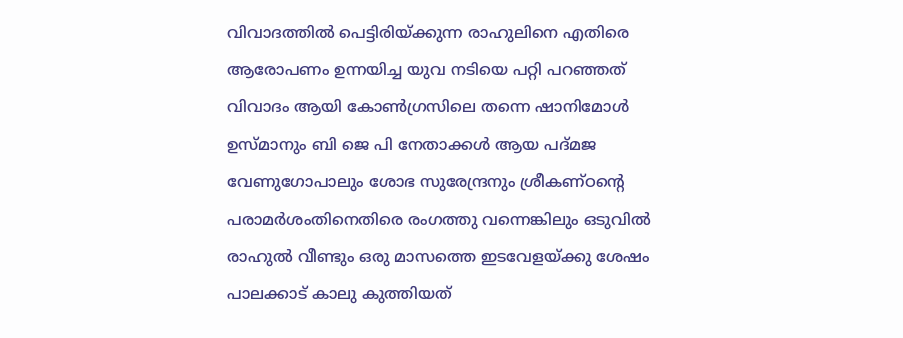വിവാദത്തിൽ പെട്ടിരിയ്ക്കുന്ന രാഹുലിനെ എതിരെ ആരോപണം ഉന്നയിച്ച യുവ നടിയെ പറ്റി പറഞ്ഞത് വിവാദം ആയി കോൺഗ്രസിലെ തന്നെ ഷാനിമോൾ ഉസ്മാനും ബി ജെ പി നേതാക്കൾ ആയ പദ്മജ വേണുഗോപാലും ശോഭ സുരേന്ദ്രനും ശ്രീകണ്ഠന്റെ പരാമർശംതിനെതിരെ രംഗത്തു വന്നെങ്കിലും ഒടുവിൽ രാഹുൽ വീണ്ടും ഒരു മാസത്തെ ഇടവേളയ്ക്കു ശേഷം പാലക്കാട്‌ കാലു കുത്തിയത്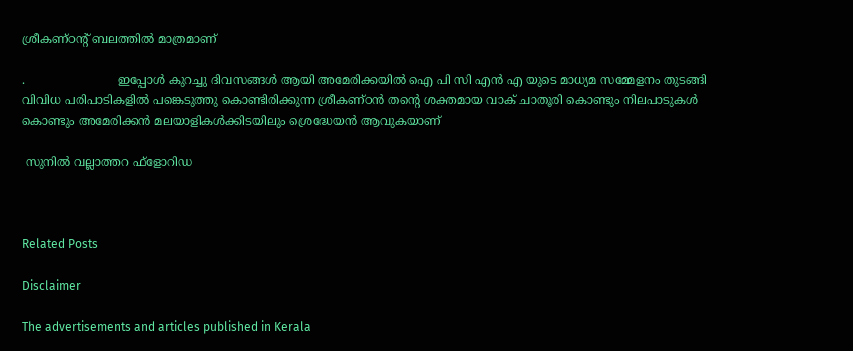ശ്രീകണ്ഠന്റ് ബലത്തിൽ മാത്രമാണ്

.                         ഇപ്പോൾ കുറച്ചു ദിവസങ്ങൾ ആയി അമേരിക്കയിൽ ഐ പി സി എൻ എ യുടെ മാധ്യമ സമ്മേളനം തുടങ്ങി വിവിധ പരിപാടികളിൽ പങ്കെടുത്തു കൊണ്ടിരിക്കുന്ന ശ്രീകണ്ഠൻ തന്റെ ശക്തമായ വാക് ചാതൂരി കൊണ്ടും നിലപാടുകൾ കൊണ്ടും അമേരിക്കൻ മലയാളികൾക്കിടയിലും ശ്രെദ്ധേയൻ ആവുകയാണ്

 സുനിൽ വല്ലാത്തറ ഫ്‌ളോറിഡ



Related Posts

Disclaimer

The advertisements and articles published in Kerala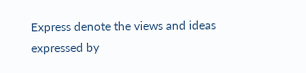Express denote the views and ideas expressed by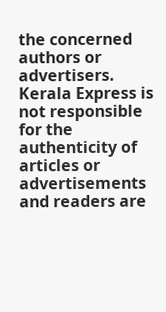the concerned authors or advertisers. Kerala Express is not responsible for the authenticity of articles or advertisements and readers are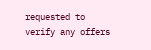requested to verify any offers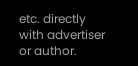etc. directly with advertiser or author.